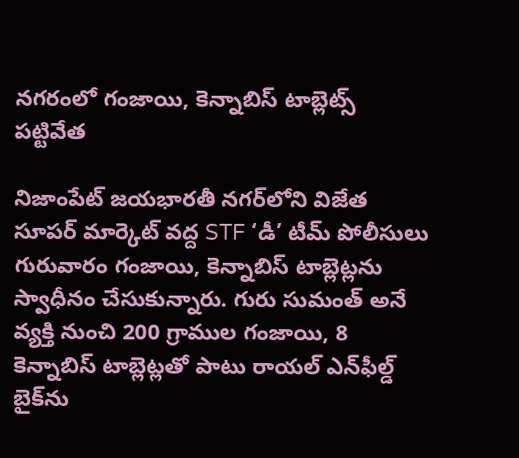నగరంలో గంజాయి, కెన్నాబిస్ టాబ్లెట్స్ పట్టివేత

నిజాంపేట్ జయభారతీ నగర్‌లోని విజేత సూపర్ మార్కెట్ వద్ద STF ‘డీ’ టీమ్ పోలీసులు గురువారం గంజాయి, కెన్నాబిస్ టాబ్లెట్లను స్వాధీనం చేసుకున్నారు. గురు సుమంత్ అనే వ్యక్తి నుంచి 200 గ్రాముల గంజాయి, 8 కెన్నాబిస్ టాబ్లెట్లతో పాటు రాయల్ ఎన్‌ఫీల్డ్ బైక్‌ను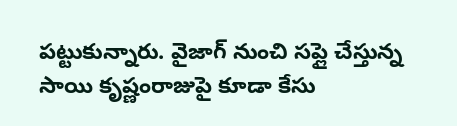పట్టుకున్నారు. వైజాగ్ నుంచి సప్లై చేస్తున్న సాయి కృష్ణంరాజుపై కూడా కేసు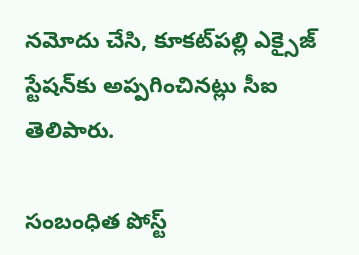నమోదు చేసి, కూకట్‌పల్లి ఎక్సైజ్ స్టేషన్‌కు అప్పగించినట్లు సీఐ తెలిపారు.

సంబంధిత పోస్ట్